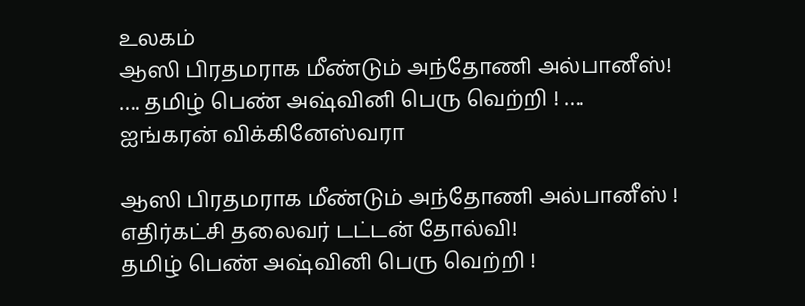உலகம்
ஆஸி பிரதமராக மீண்டும் அந்தோணி அல்பானீஸ்! …. தமிழ் பெண் அஷ்வினி பெரு வெற்றி ! …. ஐங்கரன் விக்கினேஸ்வரா

ஆஸி பிரதமராக மீண்டும் அந்தோணி அல்பானீஸ் !
எதிர்கட்சி தலைவர் டட்டன் தோல்வி!
தமிழ் பெண் அஷ்வினி பெரு வெற்றி !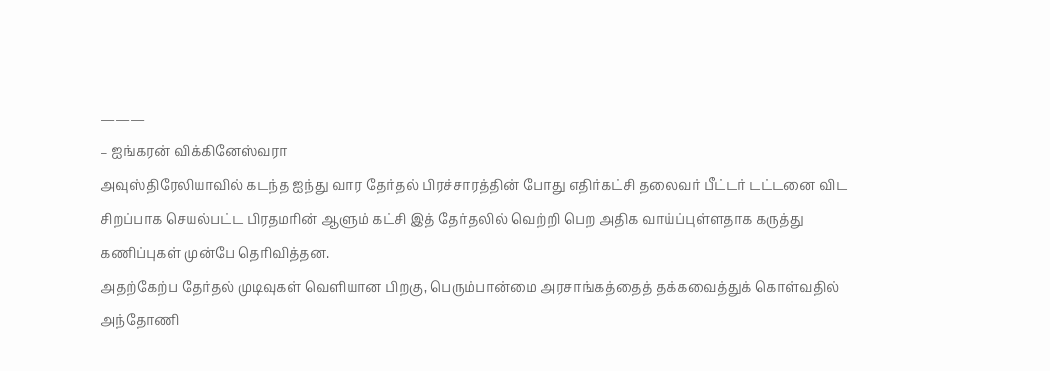———
– ஐங்கரன் விக்கினேஸ்வரா
அவுஸ்திரேலியாவில் கடந்த ஐந்து வார தேர்தல் பிரச்சாரத்தின் போது எதிர்கட்சி தலைவர் பீட்டர் டட்டனை விட சிறப்பாக செயல்பட்ட பிரதமரின் ஆளும் கட்சி இத் தேர்தலில் வெற்றி பெற அதிக வாய்ப்புள்ளதாக கருத்து கணிப்புகள் முன்பே தெரிவித்தன.
அதற்கேற்ப தேர்தல் முடிவுகள் வெளியான பிறகு, பெரும்பான்மை அரசாங்கத்தைத் தக்கவைத்துக் கொள்வதில் அந்தோணி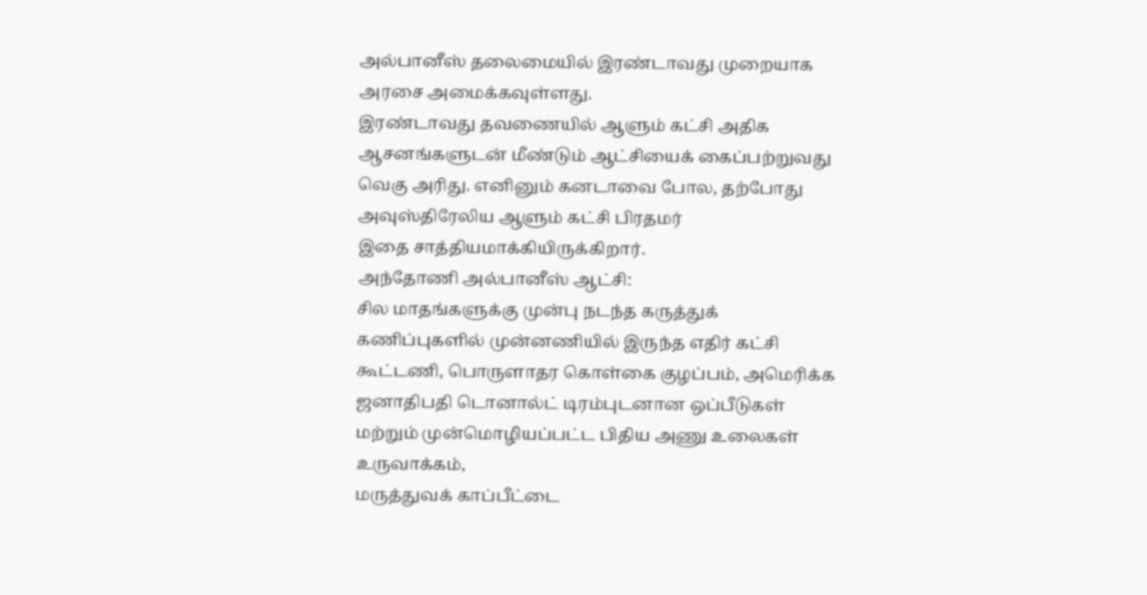அல்பானீஸ் தலைமையில் இரண்டாவது முறையாக அரசை அமைக்கவுள்ளது.
இரண்டாவது தவணையில் ஆளும் கட்சி அதிக ஆசனங்களுடன் மீண்டும் ஆட்சியைக் கைப்பற்றுவது வெகு அரிது. எனினும் கனடாவை போல, தற்போது அவுஸ்திரேலிய ஆளும் கட்சி பிரதமர்
இதை சாத்தியமாக்கியிருக்கிறார்.
அந்தோணி அல்பானீஸ் ஆட்சி:
சில மாதங்களுக்கு முன்பு நடந்த கருத்துக் கணிப்புகளில் முன்னணியில் இருந்த எதிர் கட்சி கூட்டணி, பொருளாதர கொள்கை குழப்பம், அமெரிக்க ஜனாதிபதி டொனால்ட் டிரம்புடனான ஒப்பீடுகள் மற்றும் முன்மொழியப்பட்ட பிதிய அணு உலைகள் உருவாக்கம்,
மருத்துவக் காப்பீட்டை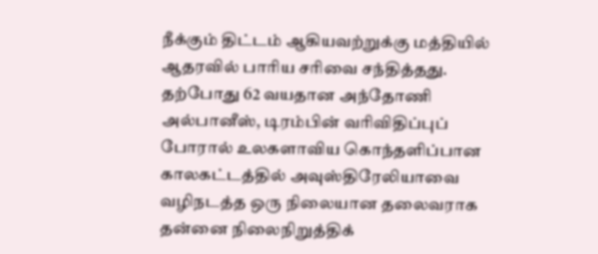நீக்கும் திட்டம் ஆகியவற்றுக்கு மத்தியில் ஆதரவில் பாரிய சரிவை சந்தித்தது.
தற்போது 62 வயதான அந்தோணி அல்பானீஸ், டிரம்பின் வரிவிதிப்புப் போரால் உலகளாவிய கொந்தளிப்பான காலகட்டத்தில் அவுஸ்திரேலியாவை வழிநடத்த ஒரு நிலையான தலைவராக தன்னை நிலைநிறுத்திக்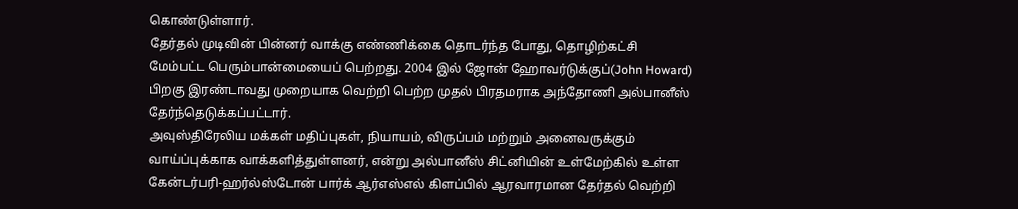கொண்டுள்ளார்.
தேர்தல் முடிவின் பின்னர் வாக்கு எண்ணிக்கை தொடர்ந்த போது, தொழிற்கட்சி மேம்பட்ட பெரும்பான்மையைப் பெற்றது. 2004 இல் ஜோன் ஹோவர்டுக்குப்(John Howard) பிறகு இரண்டாவது முறையாக வெற்றி பெற்ற முதல் பிரதமராக அந்தோணி அல்பானீஸ் தேர்ந்தெடுக்கப்பட்டார்.
அவுஸ்திரேலிய மக்கள் மதிப்புகள், நியாயம், விருப்பம் மற்றும் அனைவருக்கும் வாய்ப்புக்காக வாக்களித்துள்ளனர், என்று அல்பானீஸ் சிட்னியின் உள்மேற்கில் உள்ள கேன்டர்பரி-ஹர்ல்ஸ்டோன் பார்க் ஆர்எஸ்எல் கிளப்பில் ஆரவாரமான தேர்தல் வெற்றி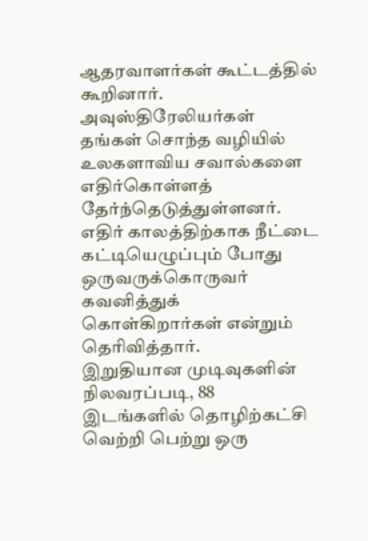ஆதரவாளர்கள் கூட்டத்தில் கூறினார்.
அவுஸ்திரேலியர்கள் தங்கள் சொந்த வழியில் உலகளாவிய சவால்களை எதிர்கொள்ளத் தேர்ந்தெடுத்துள்ளனர். எதிர் காலத்திற்காக நீட்டை கட்டியெழுப்பும் போது ஒருவருக்கொருவர் கவனித்துக் கொள்கிறார்கள் என்றும் தெரிவித்தார்.
இறுதியான முடிவுகளின் நிலவரப்படி, 88 இடங்களில் தொழிற்கட்சி வெற்றி பெற்று ஒரு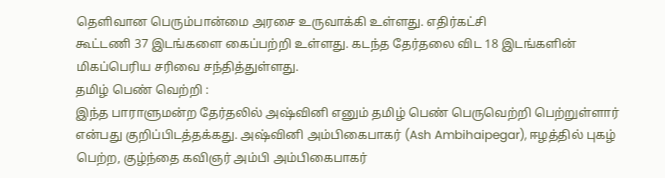தெளிவான பெரும்பான்மை அரசை உருவாக்கி உள்ளது. எதிர்கட்சி
கூட்டணி 37 இடங்களை கைப்பற்றி உள்ளது. கடந்த தேர்தலை விட 18 இடங்களின் மிகப்பெரிய சரிவை சந்தித்துள்ளது.
தமிழ் பெண் வெற்றி :
இந்த பாராளுமன்ற தேர்தலில் அஷ்வினி எனும் தமிழ் பெண் பெருவெற்றி பெற்றுள்ளார் என்பது குறிப்பிடத்தக்கது. அஷ்வினி அம்பிகைபாகர் (Ash Ambihaipegar), ஈழத்தில் புகழ் பெற்ற, குழ்ந்தை கவிஞர் அம்பி அம்பிகைபாகர்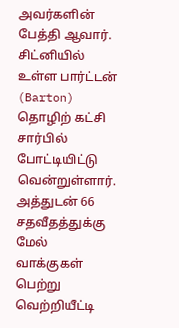அவர்களின் பேத்தி ஆவார். சிட்னியில் உள்ள பார்ட்டன் (Barton) தொழிற் கட்சி சார்பில் போட்டியிட்டு வென்றுள்ளார்.
அத்துடன் 66 சதவீதத்துக்கு மேல் வாக்குகள் பெற்று வெற்றியீட்டி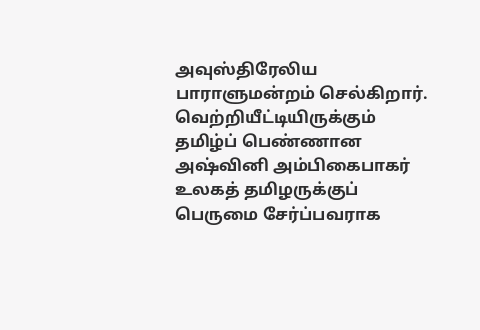அவுஸ்திரேலிய பாராளுமன்றம் செல்கிறார். வெற்றியீட்டியிருக்கும் தமிழ்ப் பெண்ணான அஷ்வினி அம்பிகைபாகர் உலகத் தமிழருக்குப் பெருமை சேர்ப்பவராக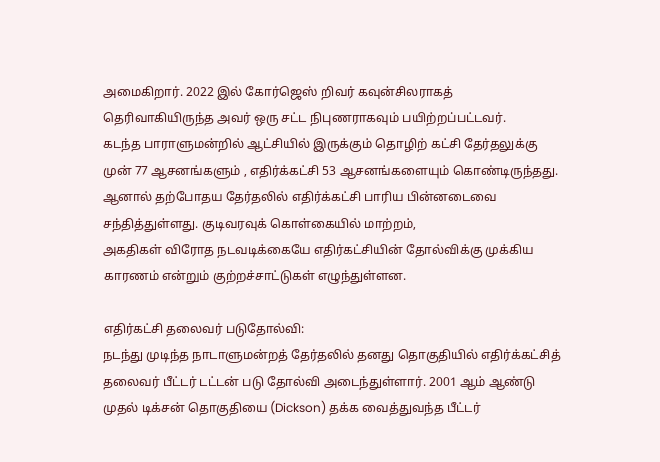அமைகிறார். 2022 இல் கோர்ஜெஸ் றிவர் கவுன்சிலராகத் தெரிவாகியிருந்த அவர் ஒரு சட்ட நிபுணராகவும் பயிற்றப்பட்டவர்.
கடந்த பாராளுமன்றில் ஆட்சியில் இருக்கும் தொழிற் கட்சி தேர்தலுக்கு முன் 77 ஆசனங்களும் , எதிர்க்கட்சி 53 ஆசனங்களையும் கொண்டிருந்தது. ஆனால் தற்போதய தேர்தலில் எதிர்க்கட்சி பாரிய பின்னடைவை சந்தித்துள்ளது. குடிவரவுக் கொள்கையில் மாற்றம்,
அகதிகள் விரோத நடவடிக்கையே எதிர்கட்சியின் தோல்விக்கு முக்கிய காரணம் என்றும் குற்றச்சாட்டுகள் எழுந்துள்ளன.

எதிர்கட்சி தலைவர் படுதோல்வி:
நடந்து முடிந்த நாடாளுமன்றத் தேர்தலில் தனது தொகுதியில் எதிர்க்கட்சித் தலைவர் பீட்டர் டட்டன் படு தோல்வி அடைந்துள்ளார். 2001 ஆம் ஆண்டு முதல் டிக்சன் தொகுதியை (Dickson) தக்க வைத்துவந்த பீட்டர்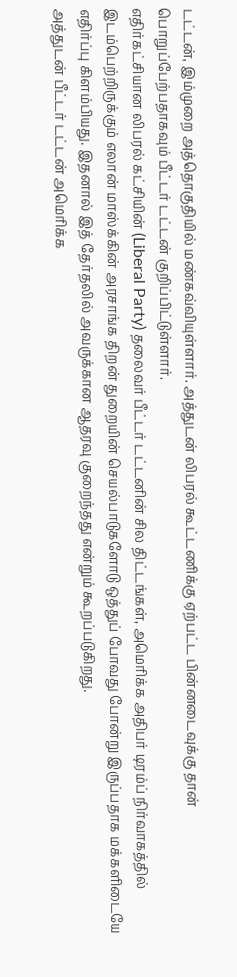டட்டன், இம்முறை அத்தொகுதியில் மண்கவ்வியுள்ளார். அத்துடன் லிபரல் கூட்டணிக்கு ஏற்பட்ட பின்னடைவுக்கு தான் பொறுப்பேற்பதாகவும் பீட்டர் டட்டன் குறிப்பிட்டுள்ளார்.
எதிர்கட்சியான லிபரல் கட்சியின் (Liberal Party) தலைவர் பீட்டர் டட்டனின் சில திட்டங்கள், அமெரிக்க அதிபர் டிரம்ப் நிர்வாகத்தில் இடம்பெற்றிருக்கும் எலான் மாஸ்க்கின் அரசாங்க திறன் துறையின் செயல்பாடுகளோடு ஒத்துப் போவது போன்று இருப்பதாக மக்களிடையே எதிர்ப்பு கிளம்பியது. இதனால் இத் தேர்தலில் அவருக்கான ஆதரவு குறைந்தது என்றும் கூறப்படுகிறது.
அத்துடன் பீட்டர் டட்டன் அமெரிக்க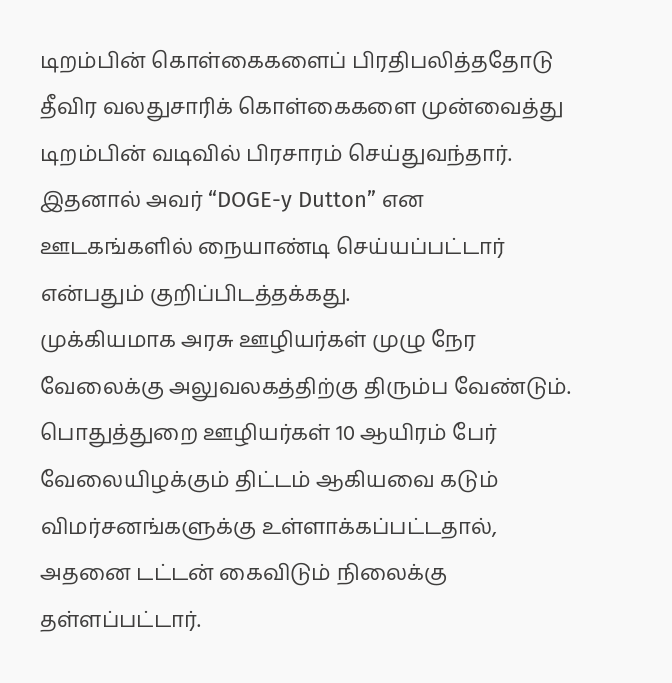டிறம்பின் கொள்கைகளைப் பிரதிபலித்ததோடு தீவிர வலதுசாரிக் கொள்கைகளை முன்வைத்து டிறம்பின் வடிவில் பிரசாரம் செய்துவந்தார். இதனால் அவர் “DOGE-y Dutton” என ஊடகங்களில் நையாண்டி செய்யப்பட்டார் என்பதும் குறிப்பிடத்தக்கது.
முக்கியமாக அரசு ஊழியர்கள் முழு நேர வேலைக்கு அலுவலகத்திற்கு திரும்ப வேண்டும். பொதுத்துறை ஊழியர்கள் 10 ஆயிரம் பேர் வேலையிழக்கும் திட்டம் ஆகியவை கடும் விமர்சனங்களுக்கு உள்ளாக்கப்பட்டதால், அதனை டட்டன் கைவிடும் நிலைக்கு தள்ளப்பட்டார்.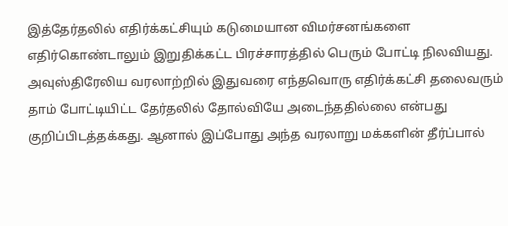இத்தேர்தலில் எதிர்க்கட்சியும் கடுமையான விமர்சனங்களை எதிர்கொண்டாலும் இறுதிக்கட்ட பிரச்சாரத்தில் பெரும் போட்டி நிலவியது.
அவுஸ்திரேலிய வரலாற்றில் இதுவரை எந்தவொரு எதிர்க்கட்சி தலைவரும் தாம் போட்டியிட்ட தேர்தலில் தோல்வியே அடைந்ததில்லை என்பது குறிப்பிடத்தக்கது. ஆனால் இப்போது அந்த வரலாறு மக்களின் தீர்ப்பால்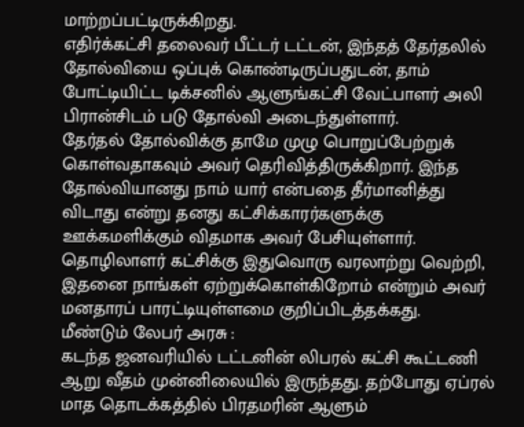மாற்றப்பட்டிருக்கிறது.
எதிர்க்கட்சி தலைவர் பீட்டர் டட்டன், இந்தத் தேர்தலில் தோல்வியை ஒப்புக் கொண்டிருப்பதுடன், தாம் போட்டியிட்ட டிக்சனில் ஆளுங்கட்சி வேட்பாளர் அலி பிரான்சிடம் படு தோல்வி அடைந்துள்ளார்.
தேர்தல் தோல்விக்கு தாமே முழு பொறுப்பேற்றுக் கொள்வதாகவும் அவர் தெரிவித்திருக்கிறார். இந்த தோல்வியானது நாம் யார் என்பதை தீர்மானித்து விடாது என்று தனது கட்சிக்காரர்களுக்கு ஊக்கமளிக்கும் விதமாக அவர் பேசியுள்ளார்.
தொழிலாளர் கட்சிக்கு இதுவொரு வரலாற்று வெற்றி, இதனை நாங்கள் ஏற்றுக்கொள்கிறோம் என்றும் அவர் மனதாரப் பாரட்டியுள்ளமை குறிப்பிடத்தக்கது.
மீண்டும் லேபர் அரசு :
கடந்த ஜனவரியில் டட்டனின் லிபரல் கட்சி கூட்டணி ஆறு வீதம் முன்னிலையில் இருந்தது. தற்போது ஏப்ரல் மாத தொடக்கத்தில் பிரதமரின் ஆளும்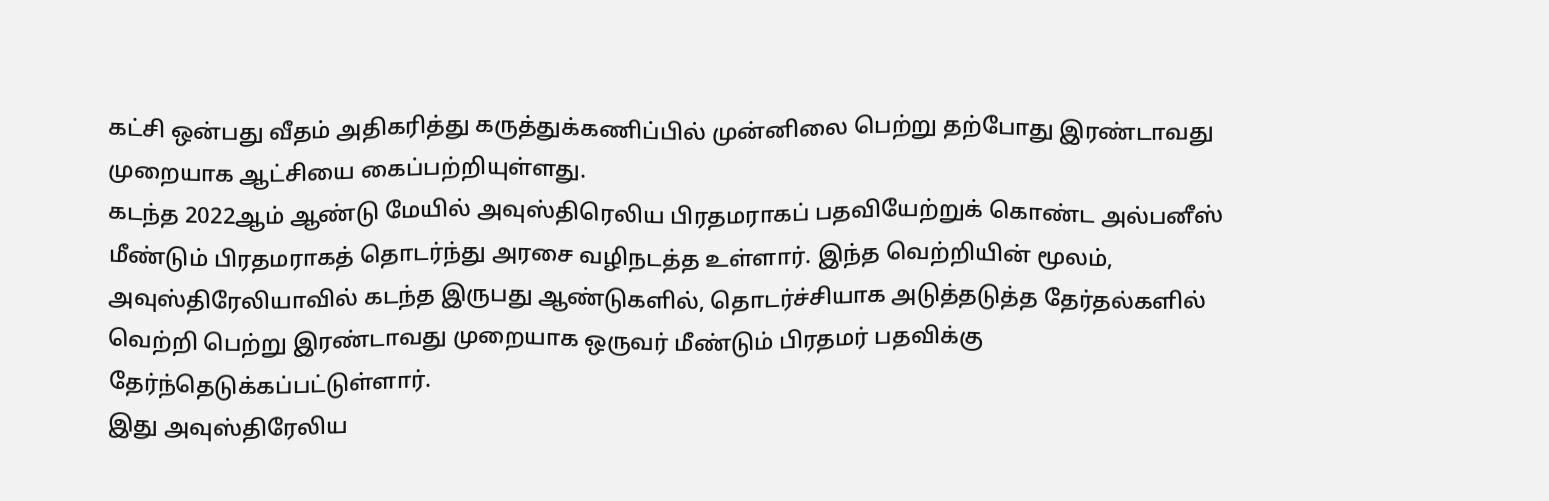கட்சி ஒன்பது வீதம் அதிகரித்து கருத்துக்கணிப்பில் முன்னிலை பெற்று தற்போது இரண்டாவது முறையாக ஆட்சியை கைப்பற்றியுள்ளது.
கடந்த 2022ஆம் ஆண்டு மேயில் அவுஸ்திரெலிய பிரதமராகப் பதவியேற்றுக் கொண்ட அல்பனீஸ் மீண்டும் பிரதமராகத் தொடர்ந்து அரசை வழிநடத்த உள்ளார். இந்த வெற்றியின் மூலம், அவுஸ்திரேலியாவில் கடந்த இருபது ஆண்டுகளில், தொடர்ச்சியாக அடுத்தடுத்த தேர்தல்களில் வெற்றி பெற்று இரண்டாவது முறையாக ஒருவர் மீண்டும் பிரதமர் பதவிக்கு தேர்ந்தெடுக்கப்பட்டுள்ளார்.
இது அவுஸ்திரேலிய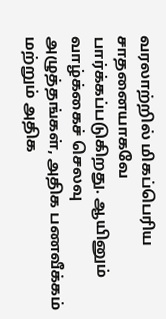வரலாற்றில் மிகப்பெரிய சாதனையாகவே பார்க்கப்படுகிறது. ஆயினும் வாழ்க்கைச் செலவு அழுத்தங்கள், அதிக பணவீக்கம் மற்றும் அதிக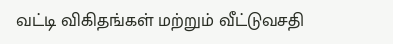வட்டி விகிதங்கள் மற்றும் வீட்டுவசதி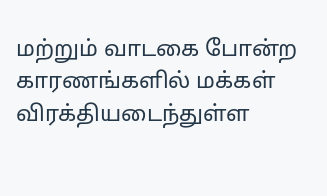மற்றும் வாடகை போன்ற காரணங்களில் மக்கள் விரக்தியடைந்துள்ள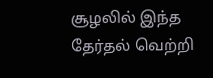சூழலில் இந்த தேர்தல் வெற்றி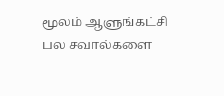மூலம் ஆளுங்கட்சி பல சவால்களை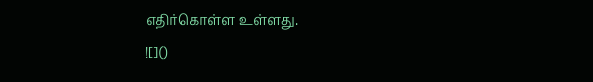எதிர்கொள்ள உள்ளது.
![]()